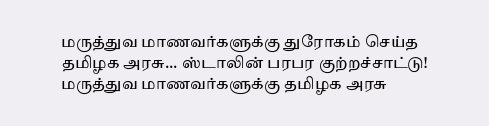மருத்துவ மாணவர்களுக்கு துரோகம் செய்த தமிழக அரசு... ஸ்டாலின் பரபர குற்றச்சாட்டு!
மருத்துவ மாணவர்களுக்கு தமிழக அரசு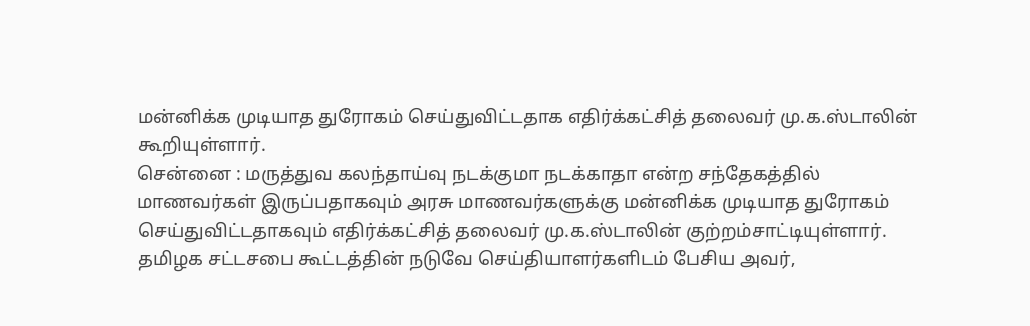மன்னிக்க முடியாத துரோகம் செய்துவிட்டதாக எதிர்க்கட்சித் தலைவர் மு.க.ஸ்டாலின் கூறியுள்ளார்.
சென்னை : மருத்துவ கலந்தாய்வு நடக்குமா நடக்காதா என்ற சந்தேகத்தில் மாணவர்கள் இருப்பதாகவும் அரசு மாணவர்களுக்கு மன்னிக்க முடியாத துரோகம் செய்துவிட்டதாகவும் எதிர்க்கட்சித் தலைவர் மு.க.ஸ்டாலின் குற்றம்சாட்டியுள்ளார்.
தமிழக சட்டசபை கூட்டத்தின் நடுவே செய்தியாளர்களிடம் பேசிய அவர்,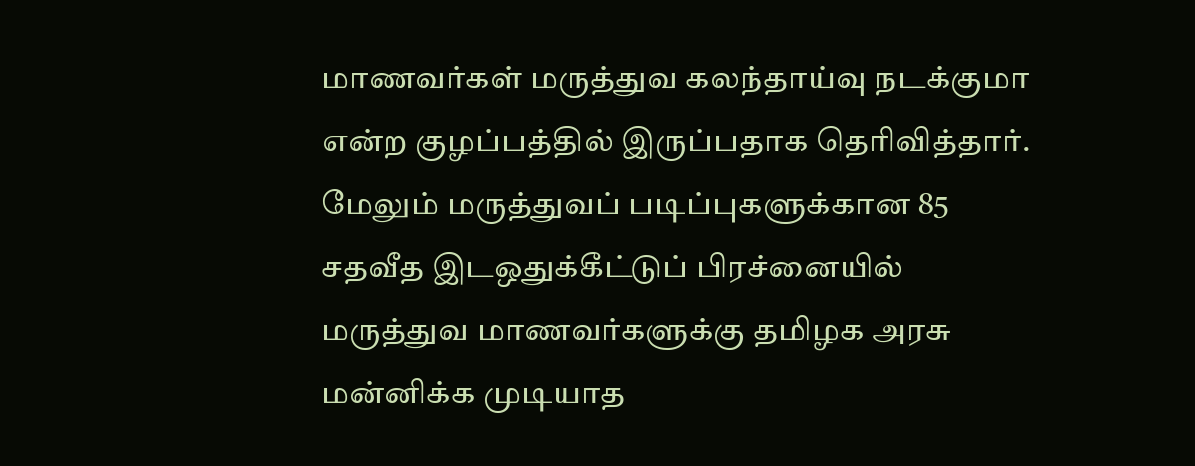மாணவர்கள் மருத்துவ கலந்தாய்வு நடக்குமா என்ற குழப்பத்தில் இருப்பதாக தெரிவித்தார். மேலும் மருத்துவப் படிப்புகளுக்கான 85 சதவீத இடஒதுக்கீட்டுப் பிரச்னையில் மருத்துவ மாணவர்களுக்கு தமிழக அரசு மன்னிக்க முடியாத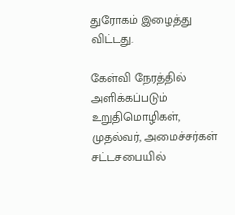துரோகம் இழைத்து விட்டது.

கேள்வி நேரத்தில் அளிக்கப்படும் உறுதிமொழிகள், முதல்வர், அமைச்சர்கள் சட்டசபையில்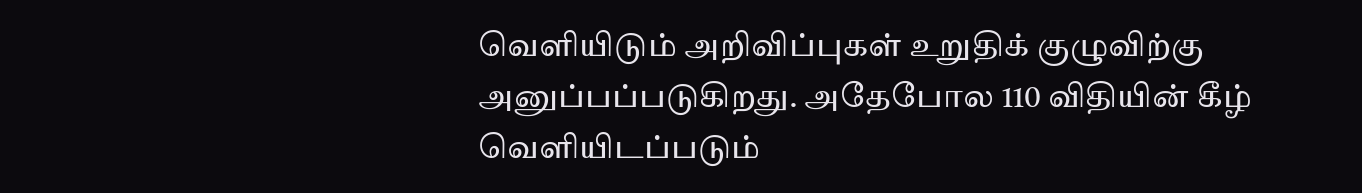வெளியிடும் அறிவிப்புகள் உறுதிக் குழுவிற்கு அனுப்பப்படுகிறது. அதேபோல 110 விதியின் கீழ் வெளியிடப்படும்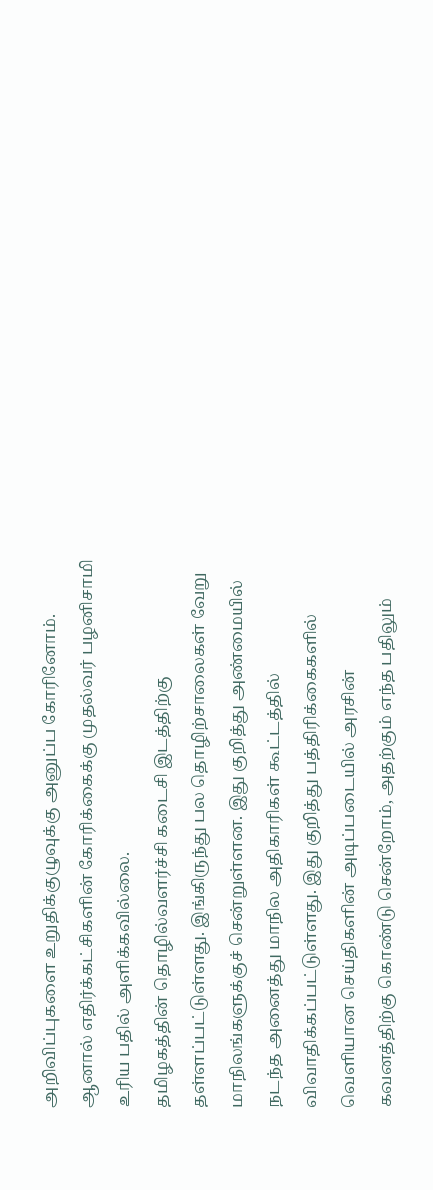அறிவிப்புகளை உறுதிக்குழுவுக்கு அனுப்ப கோரினோம். ஆனால் எதிர்க்கட்சிகளின் கோரிக்கைக்கு முதல்வர் பழனிசாமி உரிய பதில் அளிக்கவில்லை.
தமிழகத்தின் தொழில்வளர்ச்சி கடைசி இடத்திற்கு தள்ளப்பட்டுள்ளது. இங்கிருந்து பல தொழிற்சாலைகள் வேறு மாநிலங்களுக்குச் சென்றுள்ளன. இது குறித்து அண்மையில் நடந்த அனைத்து மாநில அதிகாரிகள் கூட்டத்தில் விவாதிக்கப்பட்டுள்ளது. இது குறித்து பத்திரிக்கைகளில் வெளியான செய்திகளின் அடிப்படையில் அரசின் கவனத்திற்கு கொண்டு சென்றோம், அதற்கும் எந்த பதிலும்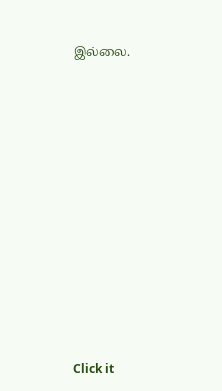இல்லை.












Click it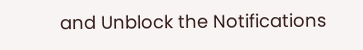and Unblock the Notifications